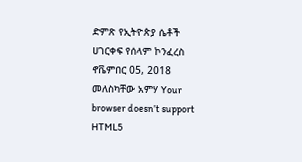ድምጽ የኢትዮጵያ ሴቶች ሀገርቀፍ የሰላም ኮንፈረስ ኖቬምበር 05, 2018 መለስካቸው አምሃ Your browser doesn’t support HTML5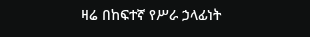ዛሬ በከፍተኛ የሥራ ኃላፊነት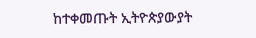ከተቀመጡት ኢትዮጵያውያት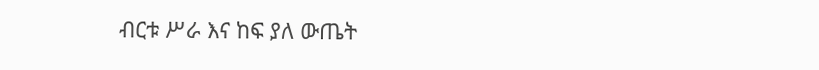ብርቱ ሥራ እና ከፍ ያለ ውጤት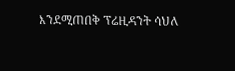እንደሚጠበቅ ፕሬዚዳንት ሳህለ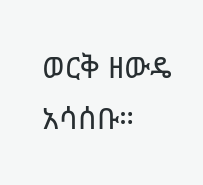ወርቅ ዘውዴ አሳሰቡ።